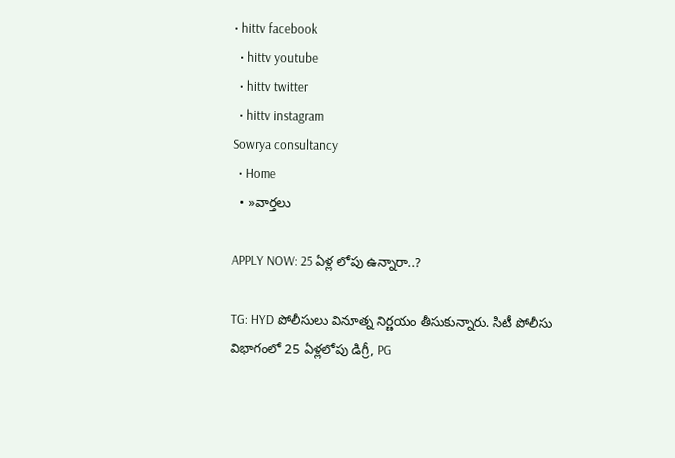• hittv facebook
  • hittv youtube
  • hittv twitter
  • hittv instagram
Sowrya consultancy
  • Home
  • »వార్తలు

APPLY NOW: 25 ఏళ్ల లోపు ఉన్నారా..?

TG: HYD పోలీసులు వినూత్న నిర్ణయం తీసుకున్నారు. సిటీ పోలీసు విభాగంలో 25 ఏళ్లలోపు డిగ్రీ, PG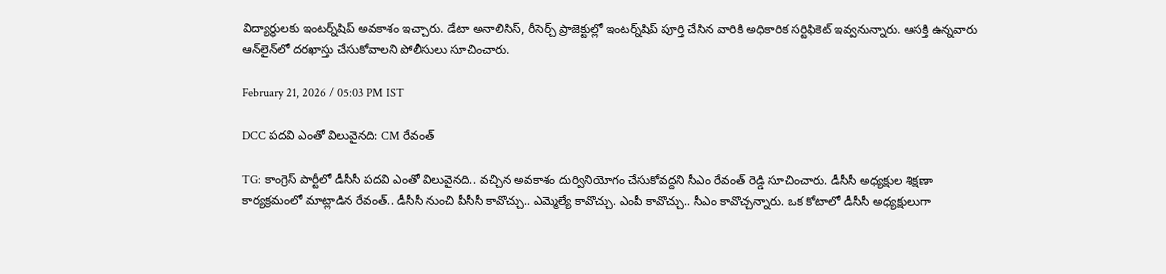విద్యార్థులకు ఇంటర్న్‌షిప్ అవకాశం ఇచ్చారు. డేటా అనాలిసిస్, రీసెర్చ్ ప్రాజెక్టుల్లో ఇంటర్న్‌షిప్ పూర్తి చేసిన వారికి అధికారిక సర్టిఫికెట్ ఇవ్వనున్నారు. ఆసక్తి ఉన్నవారు ఆన్‌లైన్‌లో దరఖాస్తు చేసుకోవాలని పోలీసులు సూచించారు.

February 21, 2026 / 05:03 PM IST

DCC పదవి ఎంతో విలువైనది: CM రేవంత్

TG: కాంగ్రెస్ పార్టీలో డీసీసీ పదవి ఎంతో విలువైనది.. వచ్చిన అవకాశం దుర్వినియోగం చేసుకోవద్దని సీఎం రేవంత్ రెడ్డి సూచించారు. డీసీసీ అధ్యక్షుల శిక్షణా కార్యక్రమంలో మాట్లాడిన రేవంత్.. డీసీసీ నుంచి పీసీసీ కావొచ్చు.. ఎమ్మెల్యే కావొచ్చు. ఎంపీ కావొచ్చు.. సీఎం కావొచ్చన్నారు. ఒక కోటాలో డీసీసీ అధ్యక్షులుగా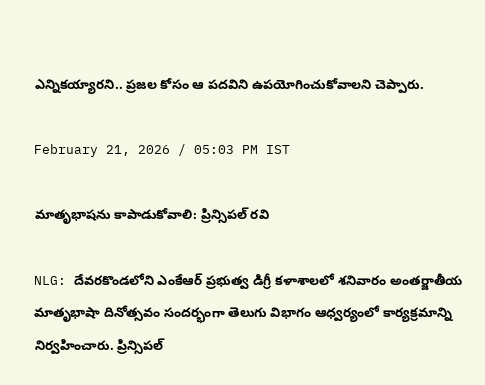ఎన్నికయ్యారని.. ప్రజల కోసం ఆ పదవిని ఉపయోగించుకోవాలని చెప్పారు.

February 21, 2026 / 05:03 PM IST

మాతృభాషను కాపాడుకోవాలి: ప్రిన్సిపల్ రవి

NLG: దేవరకొండలోని ఎంకేఆర్ ప్రభుత్వ డిగ్రీ కళాశాలలో శనివారం అంతర్జాతీయ మాతృభాషా దినోత్సవం సందర్భంగా తెలుగు విభాగం ఆధ్వర్యంలో కార్యక్రమాన్ని నిర్వహించారు. ప్రిన్సిపల్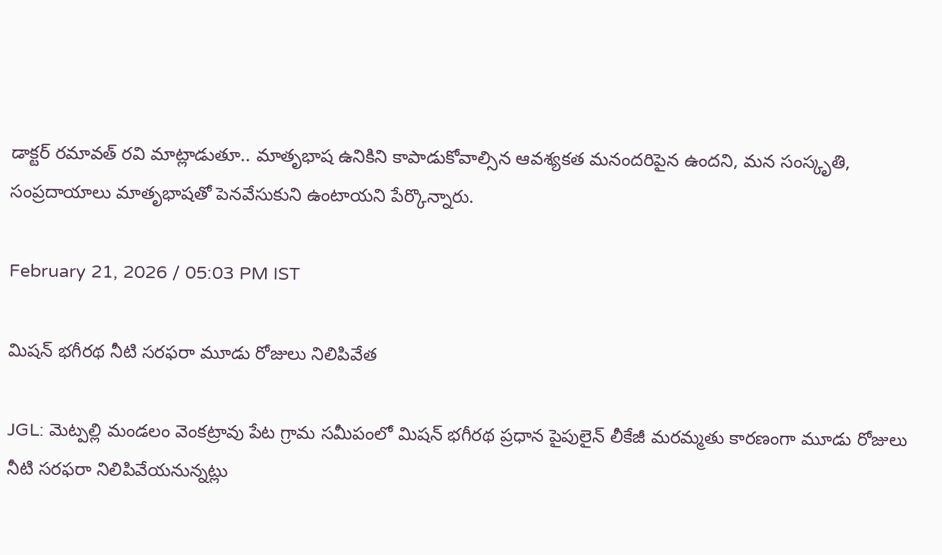డాక్టర్ రమావత్ రవి మాట్లాడుతూ.. మాతృభాష ఉనికిని కాపాడుకోవాల్సిన ఆవశ్యకత మనందరిపైన ఉందని, మన సంస్కృతి, సంప్రదాయాలు మాతృభాషతో పెనవేసుకుని ఉంటాయని పేర్కొన్నారు.

February 21, 2026 / 05:03 PM IST

మిషన్ భగీరథ నీటి సరఫరా మూడు రోజులు నిలిపివేత

JGL: మెట్పల్లి మండలం వెంకట్రావు పేట గ్రామ సమీపంలో మిషన్ భగీరథ ప్రధాన పైపులైన్ లీకేజీ మరమ్మతు కారణంగా మూడు రోజులు నీటి సరఫరా నిలిపివేయనున్నట్లు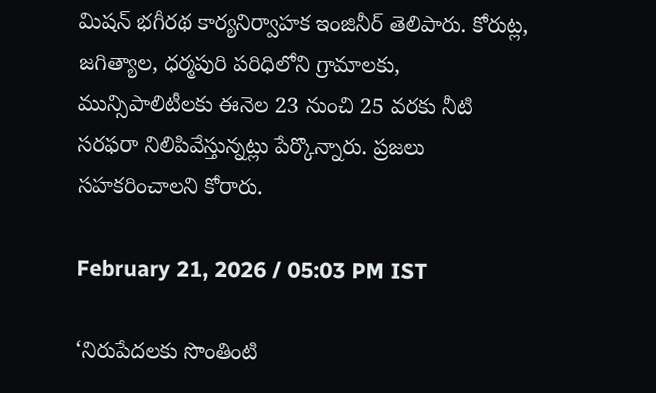మిషన్ భగీరథ కార్యనిర్వాహక ఇంజినీర్ తెలిపారు. కోరుట్ల, జగిత్యాల, ధర్మపురి పరిధిలోని గ్రామాలకు, మున్సిపాలిటీలకు ఈనెల 23 నుంచి 25 వరకు నీటి సరఫరా నిలిపివేస్తున్నట్లు పేర్కొన్నారు. ప్రజలు సహకరించాలని కోరారు.

February 21, 2026 / 05:03 PM IST

‘నిరుపేదలకు సొంతింటి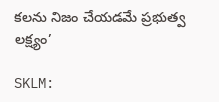కలను నిజం చేయడమే ప్రభుత్వ లక్ష్యం’

SKLM: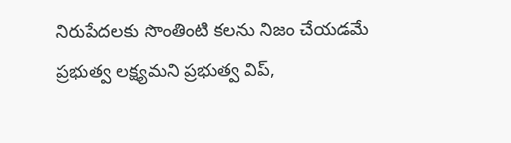నిరుపేదలకు సొంతింటి కలను నిజం చేయడమే ప్రభుత్వ లక్ష్యమని ప్రభుత్వ విప్,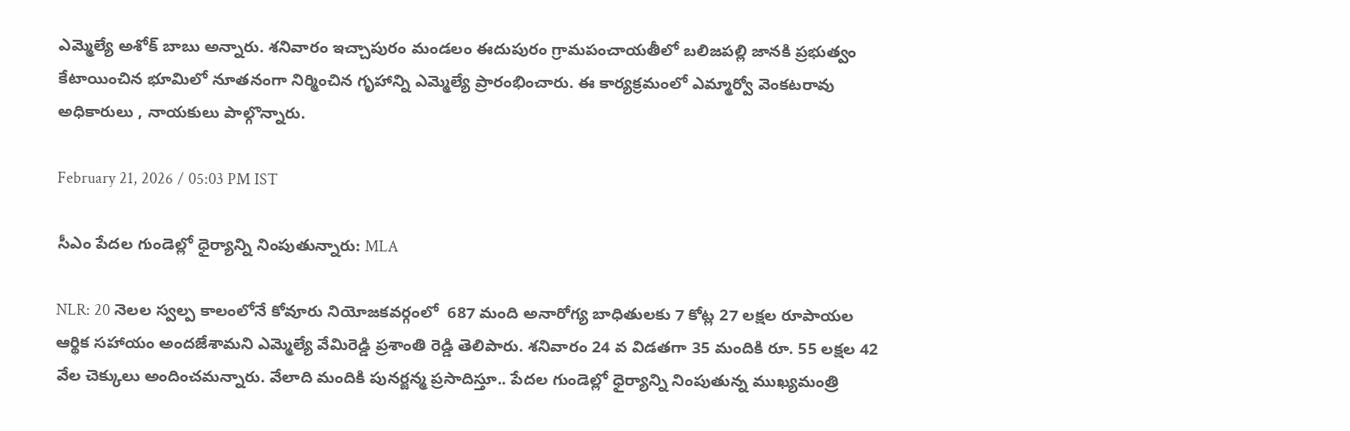ఎమ్మెల్యే అశోక్ బాబు అన్నారు. శనివారం ఇచ్చాపురం మండలం ఈదుపురం గ్రామపంచాయతీలో బలిజపల్లి జానకి ప్రభుత్వం కేటాయించిన భూమిలో నూతనంగా నిర్మించిన గృహాన్ని ఎమ్మెల్యే ప్రారంభించారు. ఈ కార్యక్రమంలో ఎమ్మార్వో వెంకటరావు అధికారులు , నాయకులు పాల్గొన్నారు.

February 21, 2026 / 05:03 PM IST

సీఎం పేదల గుండెల్లో ధైర్యాన్ని నింపుతున్నారు: MLA

NLR: 20 నెలల స్వల్ప కాలంలోనే కోవూరు నియోజకవర్గంలో  687 మంది అనారోగ్య బాధితులకు 7 కోట్ల 27 లక్షల రూపాయల ఆర్థిక సహాయం అందజేశామని ఎమ్మెల్యే వేమిరెడ్డి ప్రశాంతి రెడ్డి తెలిపారు. శనివారం 24 వ విడతగా 35 మందికి రూ. 55 లక్షల 42 వేల చెక్కులు అందించమన్నారు. వేలాది మందికి పునర్జన్మ ప్రసాదిస్తూ.. పేదల గుండెల్లో ధైర్యాన్ని నింపుతున్న ముఖ్యమంత్రి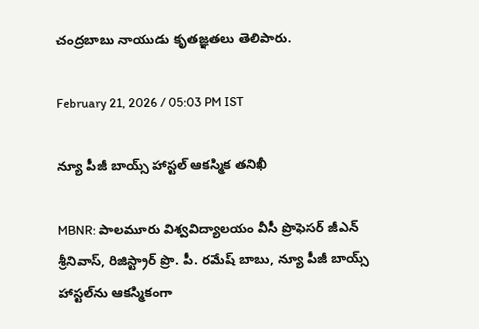చంద్రబాబు నాయుడు కృతజ్ఞతలు తెలిపారు.

February 21, 2026 / 05:03 PM IST

న్యూ పీజీ బాయ్స్ హాస్టల్ ఆకస్మిక తనిఖీ

MBNR: పాలమూరు విశ్వవిద్యాలయం వీసీ ప్రొఫెసర్ జీఎన్ శ్రీనివాస్, రిజిస్ట్రార్ ప్రొ. పీ. రమేష్ బాబు, న్యూ పీజీ బాయ్స్ హాస్టల్‌ను ఆకస్మికంగా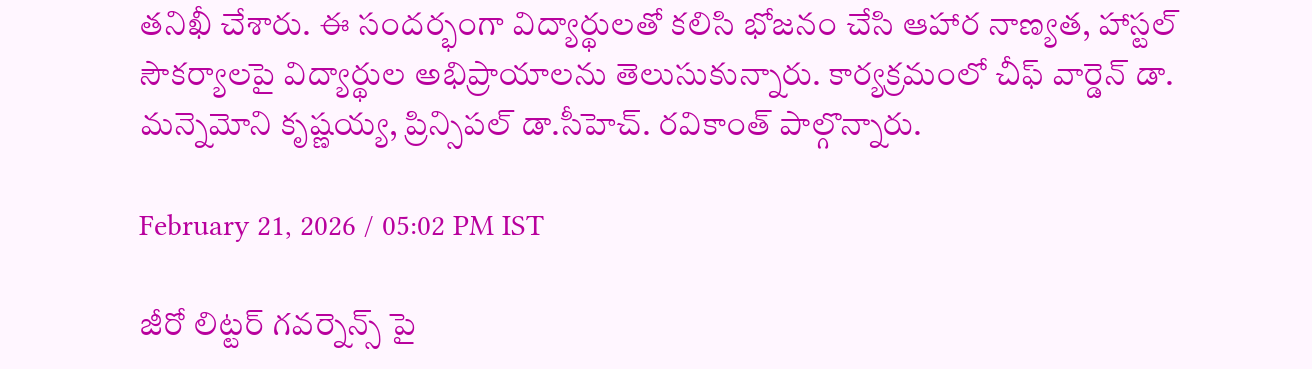తనిఖీ చేశారు. ఈ సందర్భంగా విద్యార్థులతో కలిసి భోజనం చేసి ఆహార నాణ్యత, హాస్టల్ సౌకర్యాలపై విద్యార్థుల అభిప్రాయాలను తెలుసుకున్నారు. కార్యక్రమంలో చీఫ్ వార్డెన్ డా. మన్నెమోని కృష్ణయ్య, ప్రిన్సిపల్ డా.సీహెచ్. రవికాంత్ పాల్గొన్నారు.

February 21, 2026 / 05:02 PM IST

జీరో లిట్టర్ గవర్నెన్స్ పై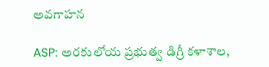అవగాహన

ASP: అరకులోయ ప్రభుత్వ డిగ్రీ కళాశాల,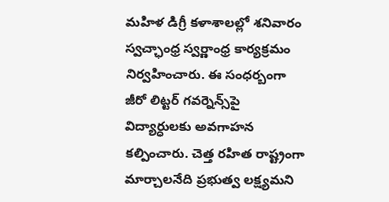మహిళ డిగ్రీ కళాశాలల్లో శనివారం స్వచ్ఛాంధ్ర స్వర్ణాంధ్ర కార్యక్రమం నిర్వహించారు. ఈ సంధర్బంగా జీరో లిట్టర్ గవర్నెన్స్‌పై విద్యార్ధులకు అవగాహన కల్పించారు. చెత్త రహిత రాష్ట్రంగా మార్చాలనేది ప్రభుత్వ లక్ష్యమని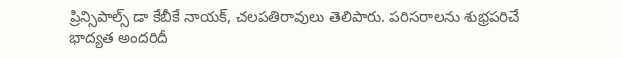ప్రిన్సిపాల్స్ డా కేబీకే నాయక్, చలపతిరావులు తెలిపారు. పరిసరాలను శుభ్రపరిచే భాద్యత అందరిదీ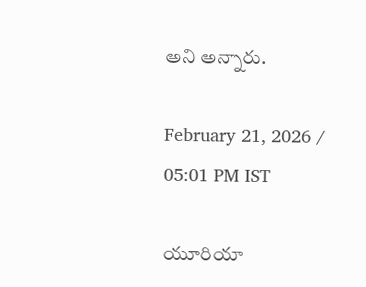అని అన్నారు.

February 21, 2026 / 05:01 PM IST

యూరియా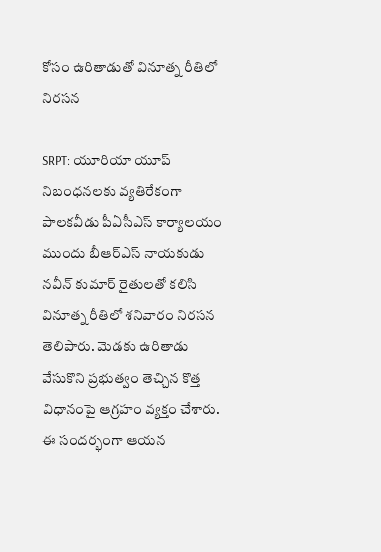కోసం ఉరితాడుతో వినూత్న రీతిలో నిరసన

SRPT: యూరియా యూప్ నిబంధనలకు వ్యతిరేకంగా పాలకవీడు పీఏసీఎస్ కార్యాలయం ముందు బీఆర్ఎస్ నాయకుడు నవీన్ కుమార్ రైతులతో కలిసి వినూత్న రీతిలో శనివారం నిరసన తెలిపారు. మెడకు ఉరితాడు వేసుకొని ప్రభుత్వం తెచ్చిన కొత్త విధానంపై ఆగ్రహం వ్యక్తం చేశారు. ఈ సందర్భంగా ఆయన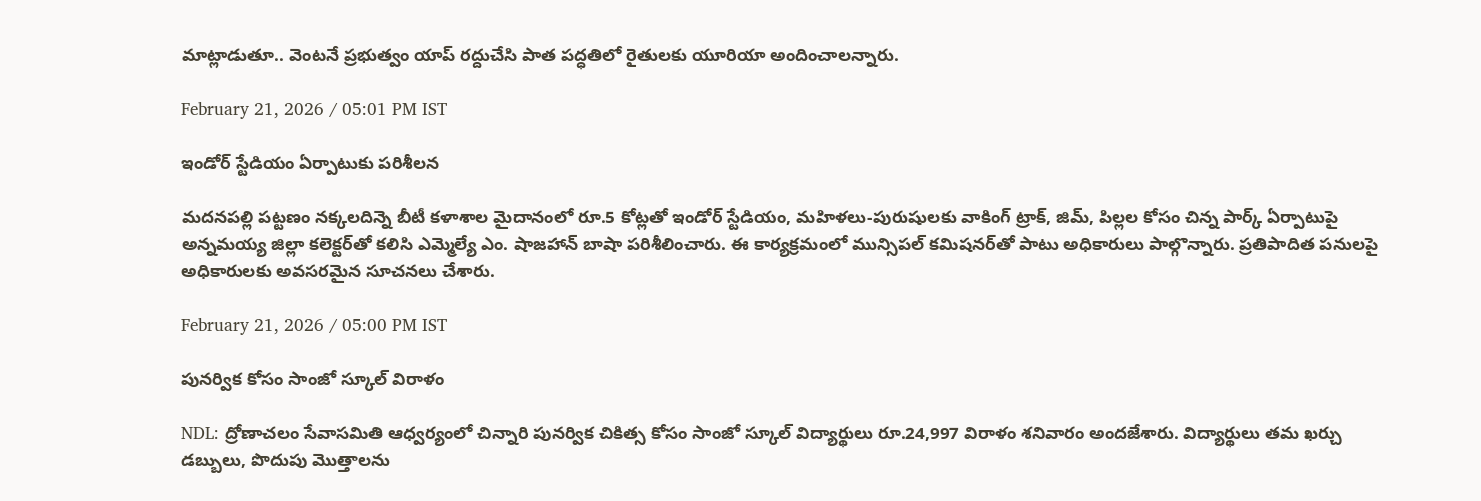మాట్లాడుతూ.. వెంటనే ప్రభుత్వం యాప్ రద్దుచేసి పాత పద్ధతిలో రైతులకు యూరియా అందించాలన్నారు.

February 21, 2026 / 05:01 PM IST

ఇండోర్ స్టేడియం ఏర్పాటుకు పరిశీలన

మదనపల్లి పట్టణం నక్కలదిన్నె బీటీ కళాశాల మైదానంలో రూ.5 కోట్లతో ఇండోర్ స్టేడియం, మహిళలు-పురుషులకు వాకింగ్ ట్రాక్, జిమ్, పిల్లల కోసం చిన్న పార్క్ ఏర్పాటుపై అన్నమయ్య జిల్లా కలెక్టర్‌తో కలిసి ఎమ్మెల్యే ఎం. షాజహాన్ బాషా పరిశీలించారు. ఈ కార్యక్రమంలో మున్సిపల్ కమిషనర్‌తో పాటు అధికారులు పాల్గొన్నారు. ప్రతిపాదిత పనులపై అధికారులకు అవసరమైన సూచనలు చేశారు.

February 21, 2026 / 05:00 PM IST

పునర్విక కోసం సాంజో స్కూల్ విరాళం

NDL: ద్రోణాచలం సేవాసమితి ఆధ్వర్యంలో చిన్నారి పునర్విక చికిత్స కోసం సాంజో స్కూల్ విద్యార్థులు రూ.24,997 విరాళం శనివారం అందజేశారు. విద్యార్థులు తమ ఖర్చు డబ్బులు, పొదుపు మొత్తాలను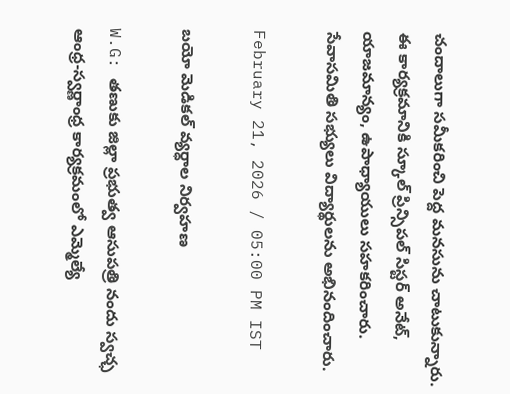చందాలుగా సమీకరించి పెద్ద మనసును చాటుకున్నారు. ఈ కార్యక్రమానికి స్కూల్ ప్రిన్సిపల్ సిస్టర్ అనేట్, యాజమాన్యం, ఉపాధ్యాయులు సహకరించారు. సేవాసమితి సభ్యులు విద్యార్థులను అభినందించారు.

February 21, 2026 / 05:00 PM IST

బయో మెడికల్ వ్యర్ధాల నిర్వహణ

W.G: తణుకు జిల్లా ప్రభుత్వ ఆసుపత్రి నందు స్వచ్ఛ ఆంధ్ర-స్వర్ణాంధ్ర కార్యక్రమంలో ఎమ్మెల్యే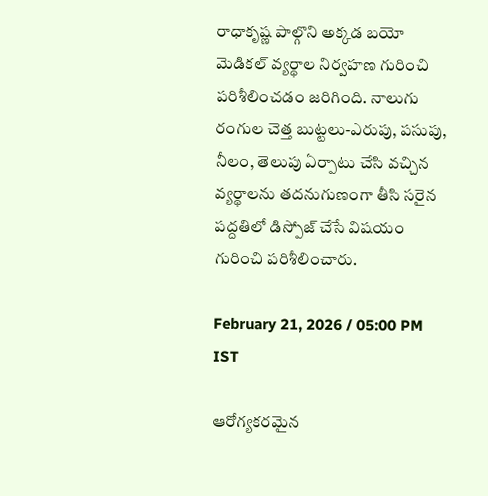రాధాకృష్ణ పాల్గొని అక్కడ బయో మెడికల్ వ్యర్థాల నిర్వహణ గురించి పరిశీలించడం జరిగింది. నాలుగు రంగుల చెత్త బుట్టలు-ఎరుపు, పసుపు, నీలం, తెలుపు ఏర్పాటు చేసి వచ్చిన వ్యర్థాలను తదనుగుణంగా తీసి సరైన పద్దతిలో డిస్పోజ్ చేసే విషయం గురించి పరిశీలించారు.

February 21, 2026 / 05:00 PM IST

ఆరోగ్యకరమైన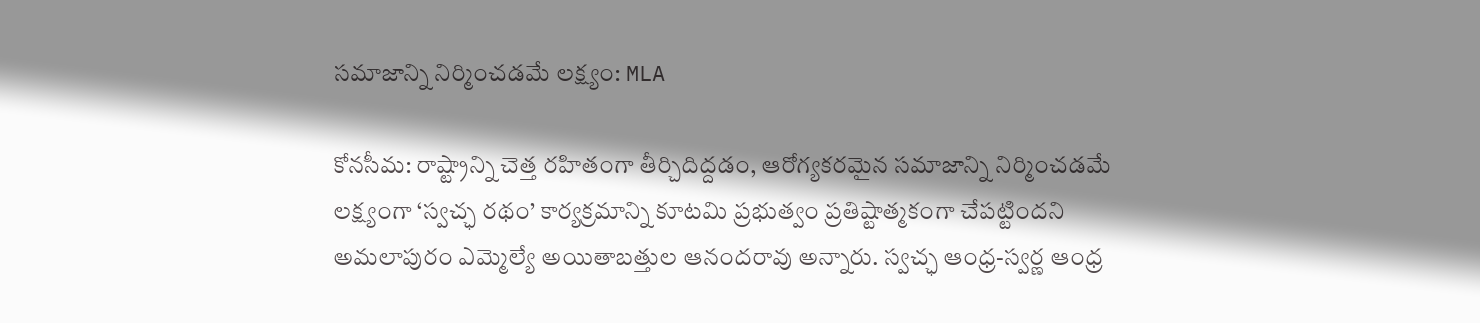సమాజాన్ని నిర్మించడమే లక్ష్యం: MLA

కోనసీమ: రాష్ట్రాన్ని చెత్త రహితంగా తీర్చిదిద్దడం, ఆరోగ్యకరమైన సమాజాన్ని నిర్మించడమే లక్ష్యంగా ‘స్వచ్ఛ రథం’ కార్యక్రమాన్ని కూటమి ప్రభుత్వం ప్రతిష్టాత్మకంగా చేపట్టిందని అమలాపురం ఎమ్మెల్యే అయితాబత్తుల ఆనందరావు అన్నారు. స్వచ్ఛ ఆంధ్ర-స్వర్ణ ఆంధ్ర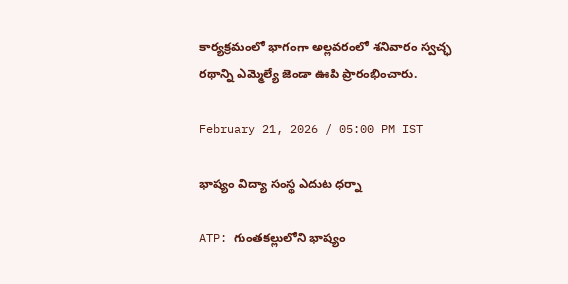కార్యక్రమంలో భాగంగా అల్లవరంలో శనివారం స్వచ్ఛ రథాన్ని ఎమ్మెల్యే జెండా ఊపి ప్రారంభించారు.

February 21, 2026 / 05:00 PM IST

భాష్యం విద్యా సంస్థ ఎదుట ధర్నా

ATP: గుంతకల్లులోని భాష్యం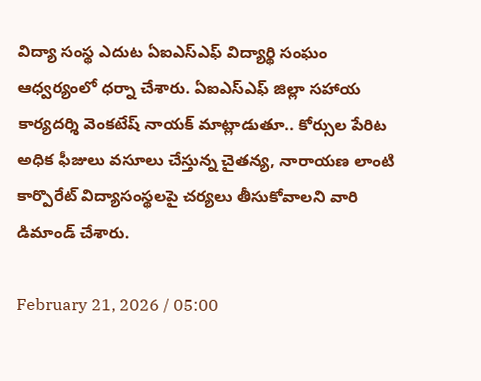విద్యా సంస్థ ఎదుట ఏఐఎస్ఎఫ్ విద్యార్థి సంఘం ఆధ్వర్యంలో ధర్నా చేశారు. ఏఐఎస్ఎఫ్ జిల్లా సహాయ కార్యదర్శి వెంకటేష్ నాయక్ మాట్లాడుతూ.. కోర్సుల పేరిట అధిక ఫీజులు వసూలు చేస్తున్న చైతన్య, నారాయణ లాంటి కార్పొరేట్ విద్యాసంస్థలపై చర్యలు తీసుకోవాలని వారి డిమాండ్ చేశారు.

February 21, 2026 / 05:00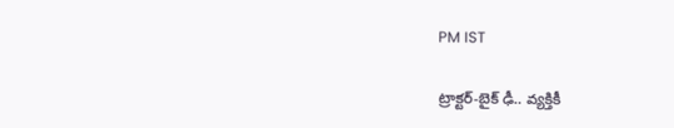PM IST

ట్రాక్టర్-బైక్ ఢీ.. వ్యక్తికీ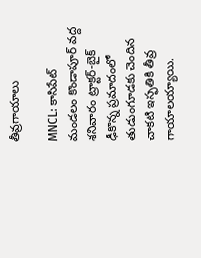తీవ్రగాయాలు

MNCL: కాసిపేట్ మండలం కొండాపూర్ వద్ద శనివారం ట్రాక్టర్-బైక్ ఢీకొన్న ప్రమాదంలో తుడుంగూడకు చెందిన చాకటి ఇస్ఫతికి తీవ్ర గాయాలయ్యాయి.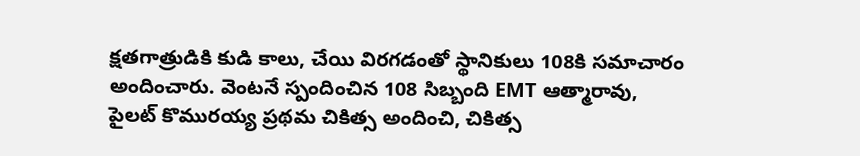క్షతగాత్రుడికి కుడి కాలు, చేయి విరగడంతో స్థానికులు 108కి సమాచారం అందించారు. వెంటనే స్పందించిన 108 సిబ్బంది EMT ఆత్మారావు, పైలట్ కొమురయ్య ప్రథమ చికిత్స అందించి, చికిత్స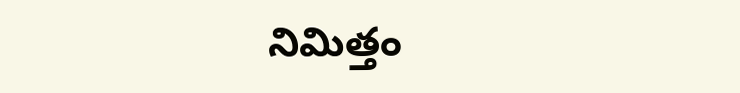నిమిత్తం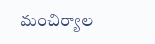మంచిర్యాల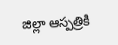జిల్లా ఆస్పత్రికి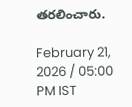తరలించారు.

February 21, 2026 / 05:00 PM IST